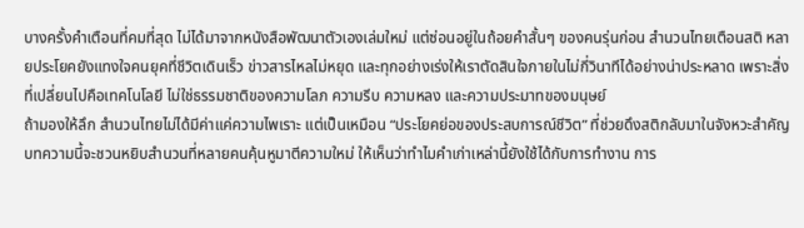บางครั้งคำเตือนที่คมที่สุด ไม่ได้มาจากหนังสือพัฒนาตัวเองเล่มใหม่ แต่ซ่อนอยู่ในถ้อยคำสั้นๆ ของคนรุ่นก่อน สำนวนไทยเตือนสติ หลายประโยคยังแทงใจคนยุคที่ชีวิตเดินเร็ว ข่าวสารไหลไม่หยุด และทุกอย่างเร่งให้เราตัดสินใจภายในไม่กี่วินาทีได้อย่างน่าประหลาด เพราะสิ่งที่เปลี่ยนไปคือเทคโนโลยี ไม่ใช่ธรรมชาติของความโลภ ความรีบ ความหลง และความประมาทของมนุษย์
ถ้ามองให้ลึก สำนวนไทยไม่ได้มีค่าแค่ความไพเราะ แต่เป็นเหมือน “ประโยคย่อของประสบการณ์ชีวิต” ที่ช่วยดึงสติกลับมาในจังหวะสำคัญ บทความนี้จะชวนหยิบสำนวนที่หลายคนคุ้นหูมาตีความใหม่ ให้เห็นว่าทำไมคำเก่าเหล่านี้ยังใช้ได้กับการทำงาน การ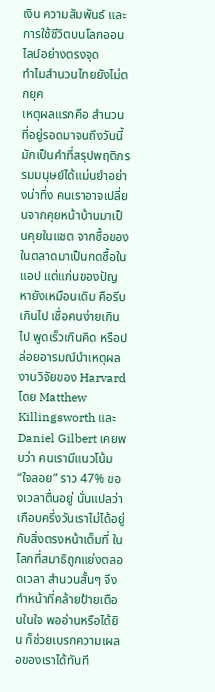เงิน ความสัมพันธ์ และการใช้ชีวิตบนโลกออนไลน์อย่างตรงจุด
ทำไมสำนวนไทยยังไม่ตกยุค
เหตุผลแรกคือ สำนวนที่อยู่รอดมาจนถึงวันนี้ มักเป็นคำที่สรุปพฤติกรรมมนุษย์ได้แม่นยำอย่างน่าทึ่ง คนเราอาจเปลี่ยนจากคุยหน้าบ้านมาเป็นคุยในแชต จากซื้อของในตลาดมาเป็นกดซื้อในแอป แต่แก่นของปัญหายังเหมือนเดิม คือรีบเกินไป เชื่อคนง่ายเกินไป พูดเร็วเกินคิด หรือปล่อยอารมณ์นำเหตุผล
งานวิจัยของ Harvard โดย Matthew Killingsworth และ Daniel Gilbert เคยพบว่า คนเรามีแนวโน้ม “ใจลอย” ราว 47% ของเวลาตื่นอยู่ นั่นแปลว่าเกือบครึ่งวันเราไม่ได้อยู่กับสิ่งตรงหน้าเต็มที่ ในโลกที่สมาธิถูกแย่งตลอดเวลา สำนวนสั้นๆ จึงทำหน้าที่คล้ายป้ายเตือนในใจ พออ่านหรือได้ยิน ก็ช่วยเบรกความเผลอของเราได้ทันที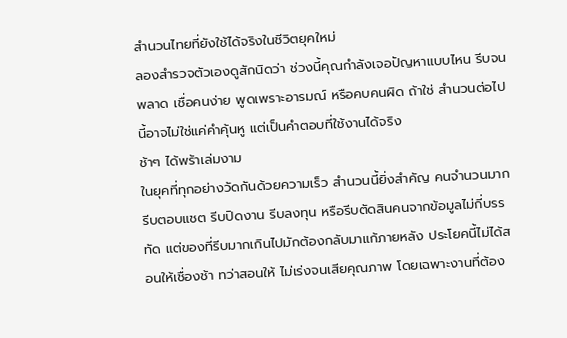สำนวนไทยที่ยังใช้ได้จริงในชีวิตยุคใหม่
ลองสำรวจตัวเองดูสักนิดว่า ช่วงนี้คุณกำลังเจอปัญหาแบบไหน รีบจนพลาด เชื่อคนง่าย พูดเพราะอารมณ์ หรือคบคนผิด ถ้าใช่ สำนวนต่อไปนี้อาจไม่ใช่แค่คำคุ้นหู แต่เป็นคำตอบที่ใช้งานได้จริง
ช้าๆ ได้พร้าเล่มงาม
ในยุคที่ทุกอย่างวัดกันด้วยความเร็ว สำนวนนี้ยิ่งสำคัญ คนจำนวนมากรีบตอบแชต รีบปิดงาน รีบลงทุน หรือรีบตัดสินคนจากข้อมูลไม่กี่บรรทัด แต่ของที่รีบมากเกินไปมักต้องกลับมาแก้ภายหลัง ประโยคนี้ไม่ได้สอนให้เชื่องช้า ทว่าสอนให้ ไม่เร่งจนเสียคุณภาพ โดยเฉพาะงานที่ต้อง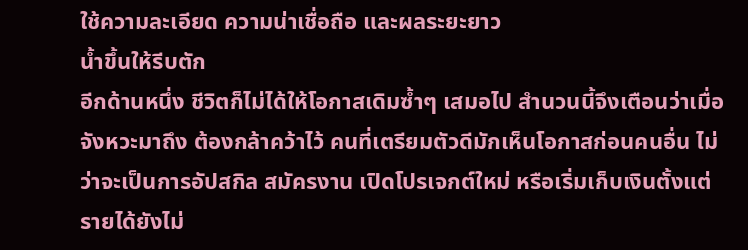ใช้ความละเอียด ความน่าเชื่อถือ และผลระยะยาว
น้ำขึ้นให้รีบตัก
อีกด้านหนึ่ง ชีวิตก็ไม่ได้ให้โอกาสเดิมซ้ำๆ เสมอไป สำนวนนี้จึงเตือนว่าเมื่อจังหวะมาถึง ต้องกล้าคว้าไว้ คนที่เตรียมตัวดีมักเห็นโอกาสก่อนคนอื่น ไม่ว่าจะเป็นการอัปสกิล สมัครงาน เปิดโปรเจกต์ใหม่ หรือเริ่มเก็บเงินตั้งแต่รายได้ยังไม่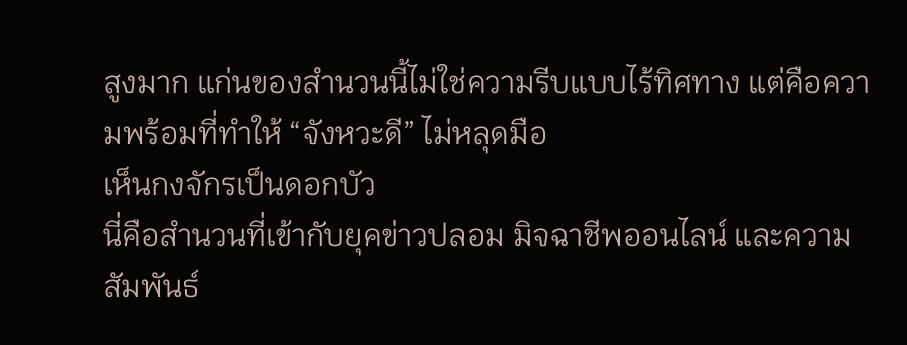สูงมาก แก่นของสำนวนนี้ไม่ใช่ความรีบแบบไร้ทิศทาง แต่คือความพร้อมที่ทำให้ “จังหวะดี” ไม่หลุดมือ
เห็นกงจักรเป็นดอกบัว
นี่คือสำนวนที่เข้ากับยุคข่าวปลอม มิจฉาชีพออนไลน์ และความสัมพันธ์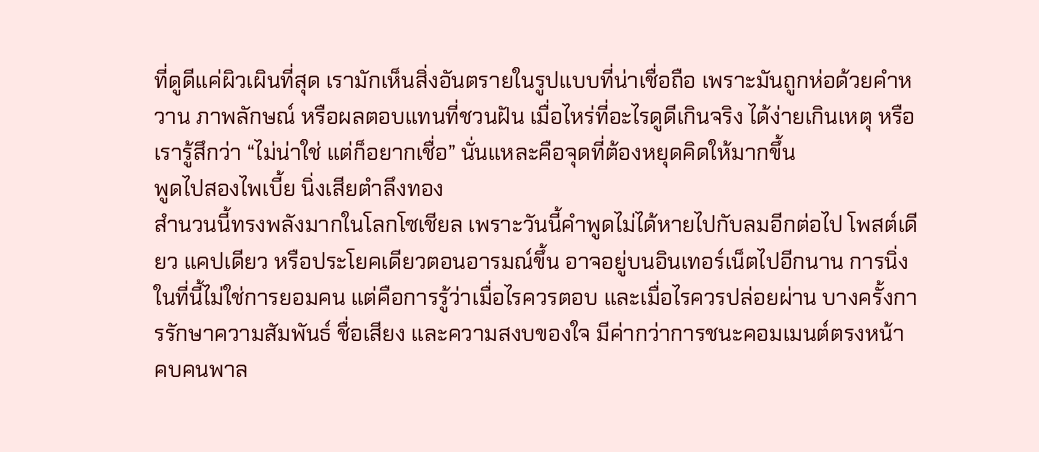ที่ดูดีแค่ผิวเผินที่สุด เรามักเห็นสิ่งอันตรายในรูปแบบที่น่าเชื่อถือ เพราะมันถูกห่อด้วยคำหวาน ภาพลักษณ์ หรือผลตอบแทนที่ชวนฝัน เมื่อไหร่ที่อะไรดูดีเกินจริง ได้ง่ายเกินเหตุ หรือเรารู้สึกว่า “ไม่น่าใช่ แต่ก็อยากเชื่อ” นั่นแหละคือจุดที่ต้องหยุดคิดให้มากขึ้น
พูดไปสองไพเบี้ย นิ่งเสียตำลึงทอง
สำนวนนี้ทรงพลังมากในโลกโซเชียล เพราะวันนี้คำพูดไม่ได้หายไปกับลมอีกต่อไป โพสต์เดียว แคปเดียว หรือประโยคเดียวตอนอารมณ์ขึ้น อาจอยู่บนอินเทอร์เน็ตไปอีกนาน การนิ่งในที่นี้ไม่ใช่การยอมคน แต่คือการรู้ว่าเมื่อไรควรตอบ และเมื่อไรควรปล่อยผ่าน บางครั้งการรักษาความสัมพันธ์ ชื่อเสียง และความสงบของใจ มีค่ากว่าการชนะคอมเมนต์ตรงหน้า
คบคนพาล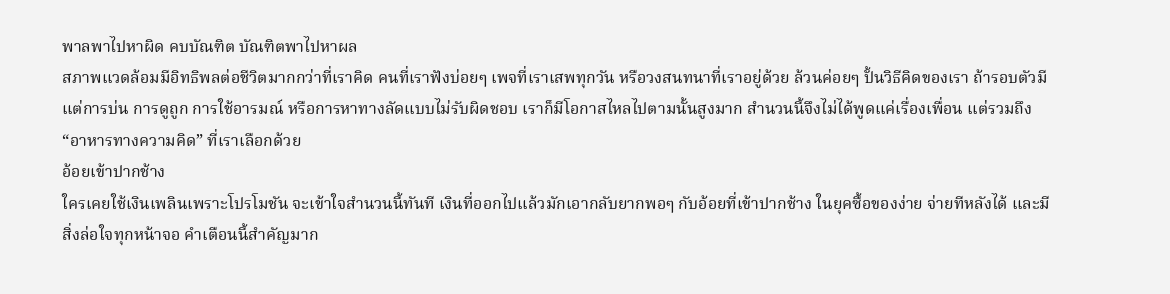พาลพาไปหาผิด คบบัณฑิต บัณฑิตพาไปหาผล
สภาพแวดล้อมมีอิทธิพลต่อชีวิตมากกว่าที่เราคิด คนที่เราฟังบ่อยๆ เพจที่เราเสพทุกวัน หรือวงสนทนาที่เราอยู่ด้วย ล้วนค่อยๆ ปั้นวิธีคิดของเรา ถ้ารอบตัวมีแต่การบ่น การดูถูก การใช้อารมณ์ หรือการหาทางลัดแบบไม่รับผิดชอบ เราก็มีโอกาสไหลไปตามนั้นสูงมาก สำนวนนี้จึงไม่ได้พูดแค่เรื่องเพื่อน แต่รวมถึง “อาหารทางความคิด” ที่เราเลือกด้วย
อ้อยเข้าปากช้าง
ใครเคยใช้เงินเพลินเพราะโปรโมชัน จะเข้าใจสำนวนนี้ทันที เงินที่ออกไปแล้วมักเอากลับยากพอๆ กับอ้อยที่เข้าปากช้าง ในยุคซื้อของง่าย จ่ายทีหลังได้ และมีสิ่งล่อใจทุกหน้าจอ คำเตือนนี้สำคัญมาก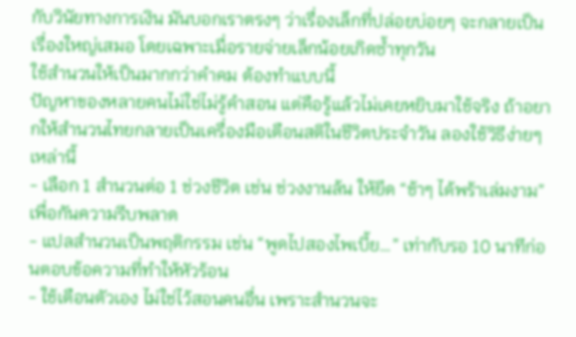กับวินัยทางการเงิน มันบอกเราตรงๆ ว่าเรื่องเล็กที่ปล่อยบ่อยๆ จะกลายเป็นเรื่องใหญ่เสมอ โดยเฉพาะเมื่อรายจ่ายเล็กน้อยเกิดซ้ำทุกวัน
ใช้สำนวนให้เป็นมากกว่าคำคม ต้องทำแบบนี้
ปัญหาของหลายคนไม่ใช่ไม่รู้คำสอน แต่คือรู้แล้วไม่เคยหยิบมาใช้จริง ถ้าอยากให้สำนวนไทยกลายเป็นเครื่องมือเตือนสติในชีวิตประจำวัน ลองใช้วิธีง่ายๆ เหล่านี้
- เลือก 1 สำนวนต่อ 1 ช่วงชีวิต เช่น ช่วงงานล้น ให้ยึด “ช้าๆ ได้พร้าเล่มงาม” เพื่อกันความรีบพลาด
- แปลสำนวนเป็นพฤติกรรม เช่น “พูดไปสองไพเบี้ย…” เท่ากับรอ 10 นาทีก่อนตอบข้อความที่ทำให้หัวร้อน
- ใช้เตือนตัวเอง ไม่ใช่ไว้สอนคนอื่น เพราะสำนวนจะ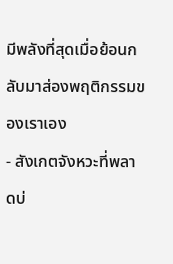มีพลังที่สุดเมื่อย้อนกลับมาส่องพฤติกรรมของเราเอง
- สังเกตจังหวะที่พลาดบ่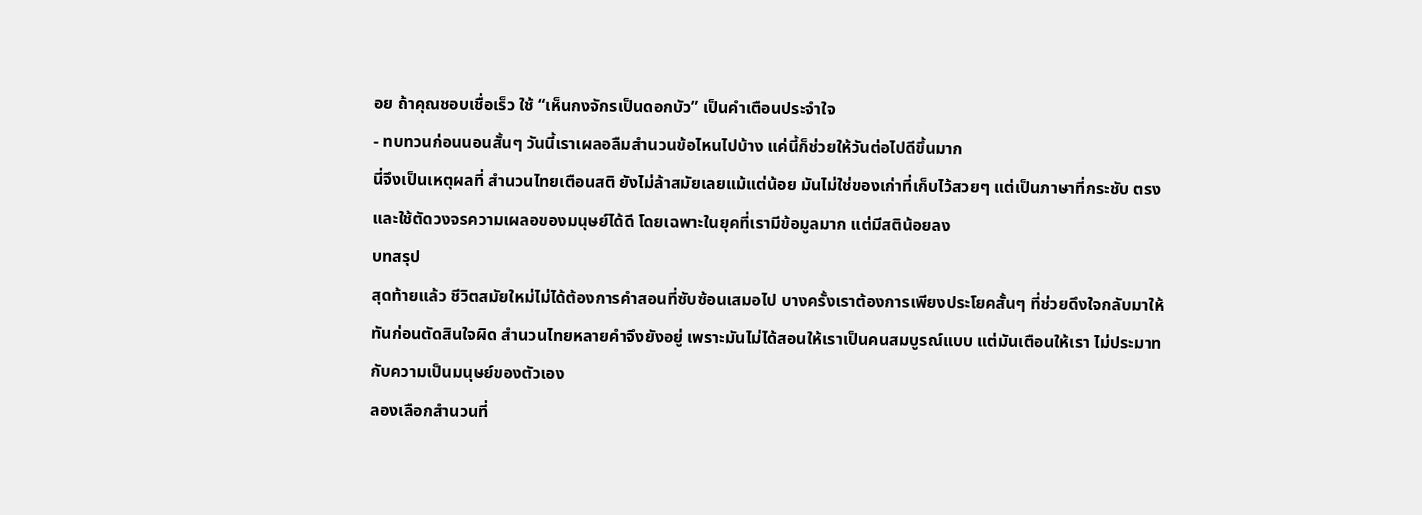อย ถ้าคุณชอบเชื่อเร็ว ใช้ “เห็นกงจักรเป็นดอกบัว” เป็นคำเตือนประจำใจ
- ทบทวนก่อนนอนสั้นๆ วันนี้เราเผลอลืมสำนวนข้อไหนไปบ้าง แค่นี้ก็ช่วยให้วันต่อไปดีขึ้นมาก
นี่จึงเป็นเหตุผลที่ สำนวนไทยเตือนสติ ยังไม่ล้าสมัยเลยแม้แต่น้อย มันไม่ใช่ของเก่าที่เก็บไว้สวยๆ แต่เป็นภาษาที่กระชับ ตรง และใช้ตัดวงจรความเผลอของมนุษย์ได้ดี โดยเฉพาะในยุคที่เรามีข้อมูลมาก แต่มีสติน้อยลง
บทสรุป
สุดท้ายแล้ว ชีวิตสมัยใหม่ไม่ได้ต้องการคำสอนที่ซับซ้อนเสมอไป บางครั้งเราต้องการเพียงประโยคสั้นๆ ที่ช่วยดึงใจกลับมาให้ทันก่อนตัดสินใจผิด สำนวนไทยหลายคำจึงยังอยู่ เพราะมันไม่ได้สอนให้เราเป็นคนสมบูรณ์แบบ แต่มันเตือนให้เรา ไม่ประมาทกับความเป็นมนุษย์ของตัวเอง
ลองเลือกสำนวนที่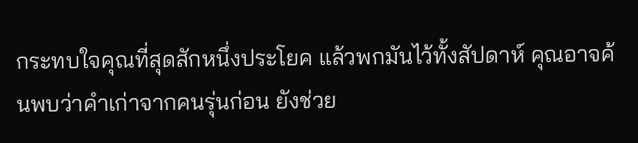กระทบใจคุณที่สุดสักหนึ่งประโยค แล้วพกมันไว้ทั้งสัปดาห์ คุณอาจค้นพบว่าคำเก่าจากคนรุ่นก่อน ยังช่วย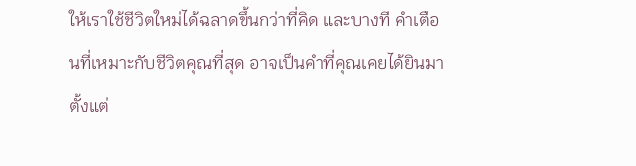ให้เราใช้ชีวิตใหม่ได้ฉลาดขึ้นกว่าที่คิด และบางที คำเตือนที่เหมาะกับชีวิตคุณที่สุด อาจเป็นคำที่คุณเคยได้ยินมาตั้งแต่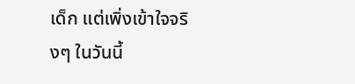เด็ก แต่เพิ่งเข้าใจจริงๆ ในวันนี้